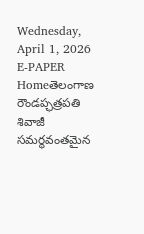Wednesday, April 1, 2026
E-PAPER
Homeతెలంగాణ రౌండప్ఛత్రపతి శివాజీ సమర్థవంతమైన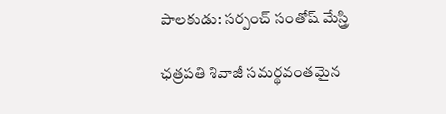పాలకుడు: సర్పంచ్ సంతోష్ మేస్త్రి

ఛత్రపతి శివాజీ సమర్థవంతమైన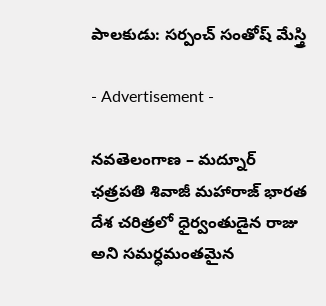పాలకుడు: సర్పంచ్ సంతోష్ మేస్త్రి

- Advertisement -

నవతెలంగాణ – మద్నూర్
ఛత్రపతి శివాజీ మహారాజ్ భారత దేశ చరిత్రలో ధైర్వంతుడైన రాజు అని సమర్ధమంతమైన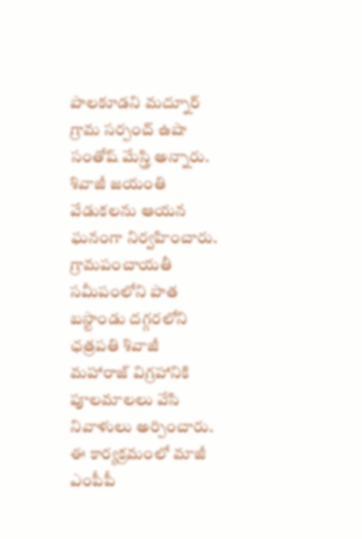పాలకూడని మద్నూర్ గ్రామ సర్పంచ్ ఉషా సంతోష్ మేస్త్రి అన్నారు. శివాజీ జయంతి వేడుకలను ఆయన ఘనంగా నిర్వహించారు. గ్రామపంచాయతీ సమీపంలోని పాత బస్టాండు దగ్గరలోని ఛత్రపతి శివాజీ మహారాజ్ విగ్రహానికి పూలమాలలు వేసి నివాళులు అర్పించారు. ఈ కార్యక్రమంలో మాజీ ఎంపీపీ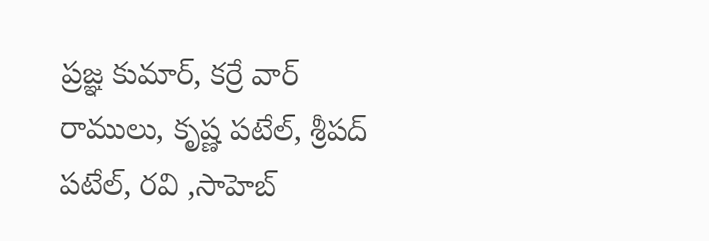ప్రజ్ఞ కుమార్, కర్రే వార్ రాములు, కృష్ణ పటేల్, శ్రీపద్ పటేల్, రవి ,సాహెబ్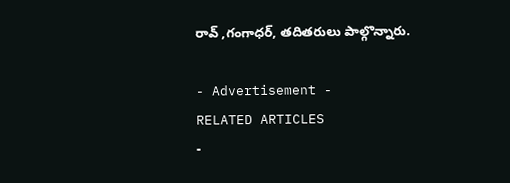రావ్ ,గంగాధర్, తదితరులు పాల్గొన్నారు.

- Advertisement -
RELATED ARTICLES
-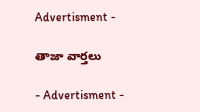Advertisment -

తాజా వార్తలు

- Advertisment -